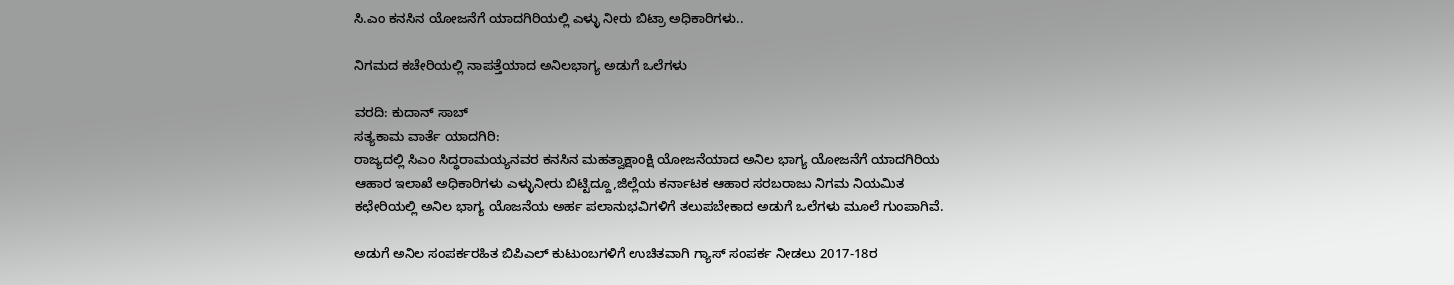ಸಿ.ಎಂ ಕನಸಿನ ಯೋಜನೆಗೆ ಯಾದಗಿರಿಯಲ್ಲಿ ಎಳ್ಳು ನೀರು ಬಿಟ್ರಾ ಅಧಿಕಾರಿಗಳು..

ನಿಗಮದ ಕಚೇರಿಯಲ್ಲಿ ನಾಪತ್ತೆಯಾದ ಅನಿಲಭಾಗ್ಯ ಅಡುಗೆ ಒಲೆಗಳು

ವರದಿ: ಕುದಾನ್ ಸಾಬ್
ಸತ್ಯಕಾಮ ವಾರ್ತೆ ಯಾದಗಿರಿ:
ರಾಜ್ಯದಲ್ಲಿ ಸಿಎಂ ಸಿದ್ಧರಾಮಯ್ಯನವರ ಕನಸಿನ‌ ಮಹತ್ವಾಕ್ಷಾಂಕ್ಷಿ ಯೋಜನೆಯಾದ ಅನಿಲ ಭಾಗ್ಯ ಯೋಜನೆಗೆ ಯಾದಗಿರಿಯ ಆಹಾರ ಇಲಾಖೆ ಅಧಿಕಾರಿಗಳು ಎಳ್ಳುನೀರು ಬಿಟ್ಟಿದ್ದೂ,ಜಿಲ್ಲೆಯ ಕರ್ನಾಟಕ ಆಹಾರ ಸರಬರಾಜು ನಿಗಮ ನಿಯಮಿತ ಕಛೇರಿಯಲ್ಲಿ ಅನಿಲ ಭಾಗ್ಯ ಯೊಜನೆಯ ಅರ್ಹ ಪಲಾನುಭವಿಗಳಿಗೆ ತಲುಪಬೇಕಾದ ಅಡುಗೆ ಒಲೆಗಳು ಮೂಲೆ ಗುಂಪಾಗಿವೆ.

ಅಡುಗೆ ಅನಿಲ ಸಂಪರ್ಕರಹಿತ ಬಿಪಿಎಲ್ ಕುಟುಂಬಗಳಿಗೆ ಉಚಿತವಾಗಿ ಗ್ಯಾಸ್ ಸಂಪರ್ಕ ನೀಡಲು 2017-18ರ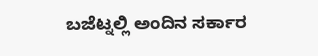ಬಜೆಟ್ನಲ್ಲಿ ಅಂದಿನ ಸರ್ಕಾರ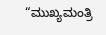“ಮುಖ್ಯಮಂತ್ರಿ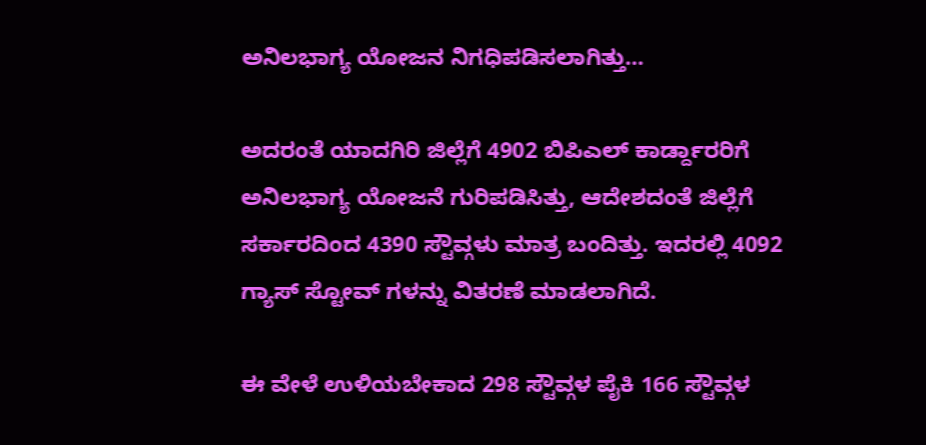ಅನಿಲಭಾಗ್ಯ ಯೋಜನ ನಿಗಧಿಪಡಿಸಲಾಗಿತ್ತು…

ಅದರಂತೆ ಯಾದಗಿರಿ ಜಿಲ್ಲೆಗೆ 4902 ಬಿಪಿಎಲ್ ಕಾರ್ಡ್ದಾರರಿಗೆ ಅನಿಲಭಾಗ್ಯ ಯೋಜನೆ ಗುರಿಪಡಿಸಿತ್ತು, ಆದೇಶದಂತೆ ಜಿಲ್ಲೆಗೆ ಸರ್ಕಾರದಿಂದ 4390 ಸ್ಟೌವ್ಗಳು ಮಾತ್ರ ಬಂದಿತ್ತು. ಇದರಲ್ಲಿ 4092 ಗ್ಯಾಸ್ ಸ್ಟೋವ್ ಗಳನ್ನು ವಿತರಣೆ ಮಾಡಲಾಗಿದೆ.

ಈ ವೇಳೆ ಉಳಿಯಬೇಕಾದ 298 ಸ್ಟೌವ್ಗಳ ಪೈಕಿ 166 ಸ್ಟೌವ್ಗಳ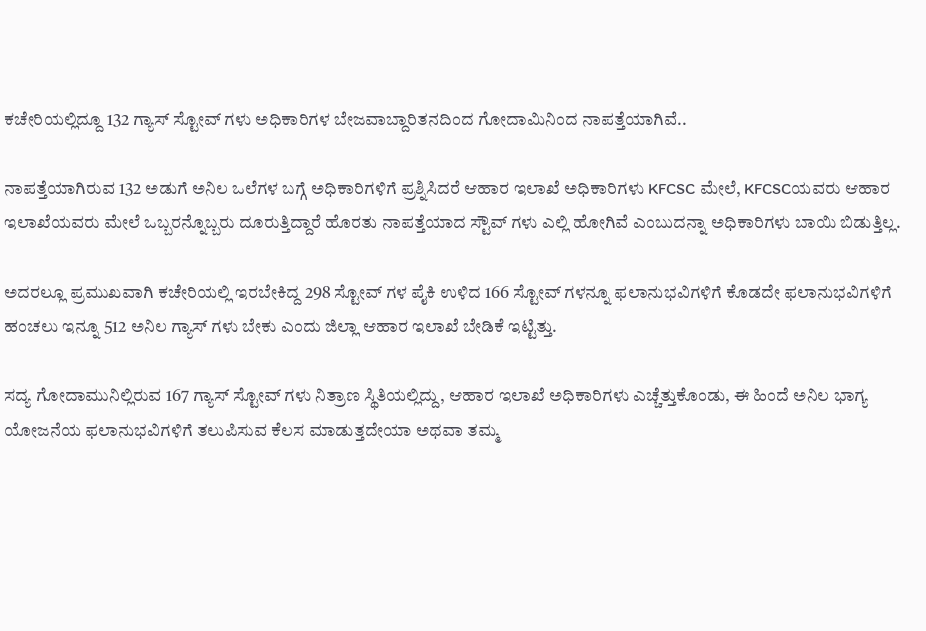ಕಚೇರಿಯಲ್ಲಿದ್ದೂ 132 ಗ್ಯಾಸ್ ಸ್ಟೋವ್ ಗಳು ಅಧಿಕಾರಿಗಳ ಬೇಜವಾಬ್ದಾರಿತನದಿಂದ ಗೋದಾಮಿನಿಂದ ನಾಪತ್ತೆಯಾಗಿವೆ..

ನಾಪತ್ತೆಯಾಗಿರುವ 132 ಅಡುಗೆ ಅನಿಲ ಒಲೆಗಳ ಬಗ್ಗೆ ಅಧಿಕಾರಿಗಳಿಗೆ ಪ್ರಶ್ನಿಸಿದರೆ ಆಹಾರ ಇಲಾಖೆ ಅಧಿಕಾರಿಗಳು KFCSC ಮೇಲೆ, KFCSCಯವರು ಆಹಾರ ಇಲಾಖೆಯವರು ಮೇಲೆ ಒಬ್ಬರನ್ನೊಬ್ಬರು ದೂರುತ್ತಿದ್ದಾರೆ ಹೊರತು ನಾಪತ್ತೆಯಾದ ಸ್ಟೌವ್ ಗಳು ಎಲ್ಲಿ ಹೋಗಿವೆ ಎಂಬುದನ್ನಾ ಅಧಿಕಾರಿಗಳು ಬಾಯಿ ಬಿಡುತ್ತಿಲ್ಲ.

ಅದರಲ್ಲೂ ಪ್ರಮುಖವಾಗಿ ಕಚೇರಿಯಲ್ಲಿ ಇರಬೇಕಿದ್ದ 298 ಸ್ಟೋವ್ ಗಳ ಪೈಕಿ ಉಳಿದ 166 ಸ್ಟೋವ್ ಗಳನ್ನೂ ಫಲಾನುಭವಿಗಳಿಗೆ ಕೊಡದೇ ಫಲಾನುಭವಿಗಳಿಗೆ ಹಂಚಲು ಇನ್ನೂ 512 ಅನಿಲ ಗ್ಯಾಸ್ ಗಳು ಬೇಕು ಎಂದು ಜಿಲ್ಲಾ ಆಹಾರ ಇಲಾಖೆ ಬೇಡಿಕೆ ಇಟ್ಟಿತ್ತು.

ಸದ್ಯ ಗೋದಾಮುನಿಲ್ಲಿರುವ 167 ಗ್ಯಾಸ್ ಸ್ಟೋವ್ ಗಳು ನಿತ್ರಾಣ ಸ್ಥಿತಿಯಲ್ಲಿದ್ದು, ಆಹಾರ ಇಲಾಖೆ ಅಧಿಕಾರಿಗಳು ಎಚ್ಚೆತ್ತುಕೊಂಡು, ಈ ಹಿಂದೆ ಅನಿಲ ಭಾಗ್ಯ ಯೋಜನೆಯ ಫಲಾನುಭವಿಗಳಿಗೆ ತಲುಪಿಸುವ ಕೆಲಸ ಮಾಡುತ್ತದೇಯಾ ಅಥವಾ ತಮ್ಮ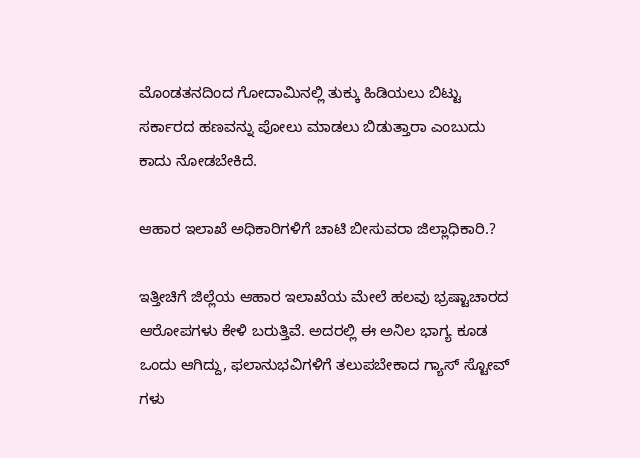ಮೊಂಡತನದಿಂದ ಗೋದಾಮಿನಲ್ಲಿ ತುಕ್ಕು ಹಿಡಿಯಲು ಬಿಟ್ಟು ಸರ್ಕಾರದ ಹಣವನ್ನು ಪೋಲು ಮಾಡಲು ಬಿಡುತ್ತಾರಾ ಎಂಬುದು ಕಾದು ನೋಡಬೇಕಿದೆ.

ಆಹಾರ ಇಲಾಖೆ ಅಧಿಕಾರಿಗಳಿಗೆ ಚಾಟಿ ಬೀಸುವರಾ ಜಿಲ್ಲಾಧಿಕಾರಿ.?

ಇತ್ತೀಚಿಗೆ ಜಿಲ್ಲೆಯ ಆಹಾರ ಇಲಾಖೆಯ ಮೇಲೆ ಹಲವು ಭ್ರಷ್ಟಾಚಾರದ ಆರೋಪಗಳು ಕೇಳಿ ಬರುತ್ತಿವೆ. ಅದರಲ್ಲಿ ಈ ಅನಿಲ ಭಾಗ್ಯ ಕೂಡ ಒಂದು ಆಗಿದ್ದು, ಫಲಾನುಭವಿಗಳಿಗೆ ತಲುಪಬೇಕಾದ ಗ್ಯಾಸ್ ಸ್ಟೋವ್ ಗಳು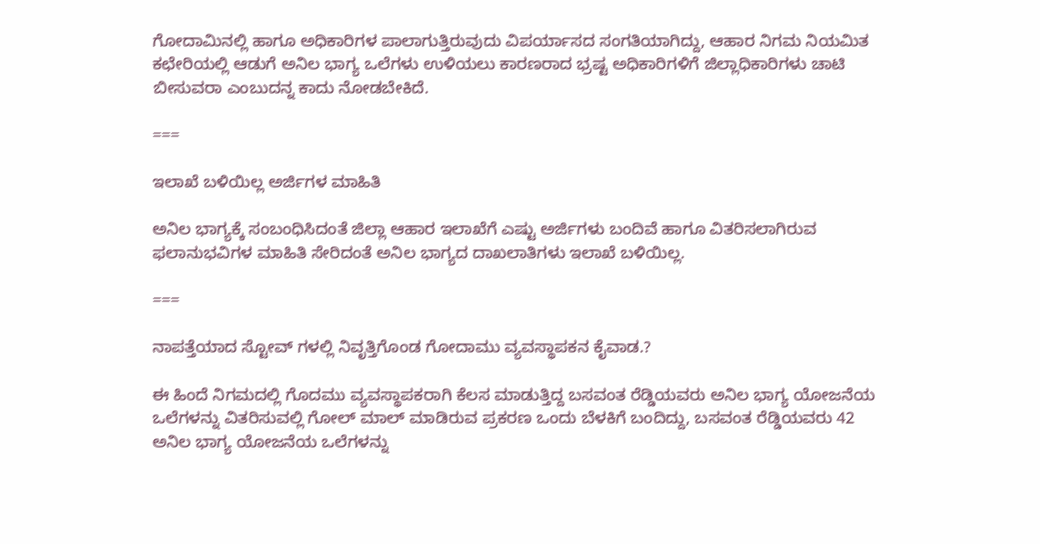ಗೋದಾಮಿನಲ್ಲಿ ಹಾಗೂ ಅಧಿಕಾರಿಗಳ ಪಾಲಾಗುತ್ತಿರುವುದು ವಿಪರ್ಯಾಸದ ಸಂಗತಿಯಾಗಿದ್ದು, ಆಹಾರ ನಿಗಮ ನಿಯಮಿತ ಕಛೇರಿಯಲ್ಲಿ ಆಡುಗೆ ಅನಿಲ ಭಾಗ್ಯ ಒಲೆಗಳು ಉಳಿಯಲು ಕಾರಣರಾದ ಭ್ರಷ್ಟ ಅಧಿಕಾರಿಗಳಿಗೆ ಜಿಲ್ಲಾಧಿಕಾರಿಗಳು ಚಾಟಿ ಬೀಸುವರಾ ಎಂಬುದನ್ನ ಕಾದು ನೋಡಬೇಕಿದೆ.

===

ಇಲಾಖೆ ಬಳಿಯಿಲ್ಲ ಅರ್ಜಿಗಳ ಮಾಹಿತಿ

ಅನಿಲ ಭಾಗ್ಯಕ್ಕೆ ಸಂಬಂಧಿಸಿದಂತೆ ಜಿಲ್ಲಾ ಆಹಾರ ಇಲಾಖೆಗೆ ಎಷ್ಟು ಅರ್ಜಿಗಳು ಬಂದಿವೆ ಹಾಗೂ ವಿತರಿಸಲಾಗಿರುವ ಫಲಾನುಭವಿಗಳ ಮಾಹಿತಿ ಸೇರಿದಂತೆ ಅನಿಲ ಭಾಗ್ಯದ ದಾಖಲಾತಿಗಳು ಇಲಾಖೆ ಬಳಿಯಿಲ್ಲ.

===

ನಾಪತ್ತೆಯಾದ ಸ್ಟೋವ್ ಗಳಲ್ಲಿ ನಿವೃತ್ತಿಗೊಂಡ ಗೋದಾಮು ವ್ಯವಸ್ಥಾಪಕನ ಕೈವಾಡ.?

ಈ ಹಿಂದೆ ನಿಗಮದಲ್ಲಿ ಗೊದಮು ವ್ಯವಸ್ಥಾಪಕರಾಗಿ ಕೆಲಸ ಮಾಡುತ್ತಿದ್ದ ಬಸವಂತ ರೆಡ್ಡಿಯವರು ಅನಿಲ ಭಾಗ್ಯ ಯೋಜನೆಯ ಒಲೆಗಳನ್ನು ವಿತರಿಸುವಲ್ಲಿ ಗೋಲ್ ಮಾಲ್ ಮಾಡಿರುವ ಪ್ರಕರಣ ಒಂದು ಬೆಳಕಿಗೆ ಬಂದಿದ್ದು, ಬಸವಂತ ರೆಡ್ಡಿಯವರು 42 ಅನಿಲ ಭಾಗ್ಯ ಯೋಜನೆಯ ಒಲೆಗಳನ್ನು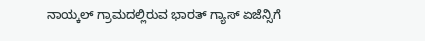ನಾಯ್ಕಲ್ ಗ್ರಾಮದಲ್ಲಿರುವ ಭಾರತ್ ಗ್ಯಾಸ್ ಏಜೆನ್ಸಿಗೆ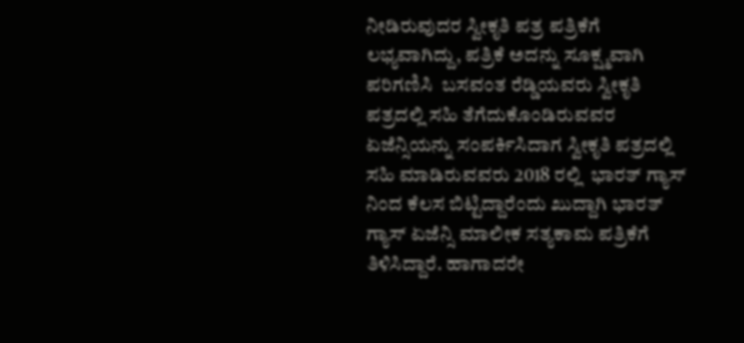ನೀಡಿರುವುದರ ಸ್ವೀಕೃತಿ ಪತ್ರ ಪತ್ರಿಕೆಗೆ ಲಭ್ಯವಾಗಿದ್ದು, ಪತ್ರಿಕೆ ಅದನ್ನು ಸೂಕ್ಷ್ಮವಾಗಿ ಪರಿಗಣಿಸಿ  ಬಸವಂತ ರೆಡ್ಡಿಯವರು ಸ್ವೀಕೃತಿ ಪತ್ರದಲ್ಲಿ ಸಹಿ ತೆಗೆದುಕೊಂಡಿರುವವರ ಏಜೆನ್ಸಿಯನ್ನು ಸಂಪರ್ಕಿಸಿದಾಗ ಸ್ವೀಕೃತಿ ಪತ್ರದಲ್ಲಿ ಸಹಿ ಮಾಡಿರುವವರು 2018 ರಲ್ಲಿ  ಭಾರತ್ ಗ್ಯಾಸ್ ನಿಂದ ಕೆಲಸ ಬಿಟ್ಟಿದ್ದಾರೆಂದು ಖುದ್ದಾಗಿ ಭಾರತ್ ಗ್ಯಾಸ್ ಏಜೆನ್ಸಿ ಮಾಲೀಕ ಸತ್ಯಕಾಮ ಪತ್ರಿಕೆಗೆ ತಿಳಿಸಿದ್ದಾರೆ. ಹಾಗಾದರೇ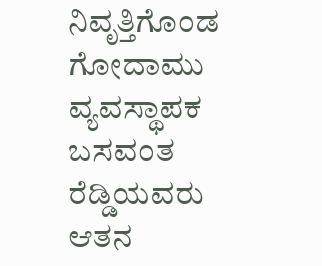ನಿವೃತ್ತಿಗೊಂಡ ಗೋದಾಮು ವ್ಯವಸ್ಥಾಪಕ ಬಸವಂತ ರೆಡ್ಡಿಯವರು ಆತನ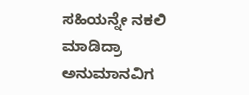ಸಹಿಯನ್ನೇ ನಕಲಿ ಮಾಡಿದ್ರಾ ಅನುಮಾನವಿಗ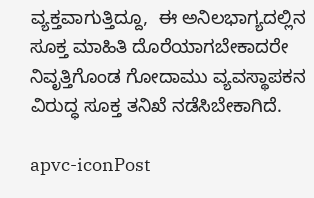ವ್ಯಕ್ತವಾಗುತ್ತಿದ್ದೂ,  ಈ ಅನಿಲಭಾಗ್ಯದಲ್ಲಿನ ಸೂಕ್ತ ಮಾಹಿತಿ ದೊರೆಯಾಗಬೇಕಾದರೇ ನಿವೃತ್ತಿಗೊಂಡ ಗೋದಾಮು ವ್ಯವಸ್ಥಾಪಕನ ವಿರುದ್ಧ ಸೂಕ್ತ ತನಿಖೆ ನಡೆಸಿಬೇಕಾಗಿದೆ.

apvc-iconPost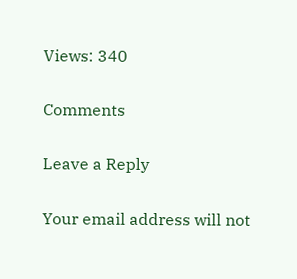Views: 340

Comments

Leave a Reply

Your email address will not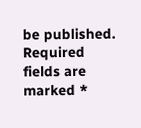be published. Required fields are marked *